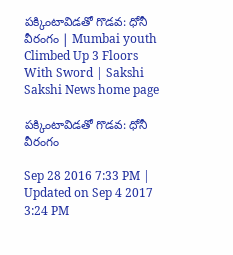పక్కింటావిడతో గొడవ: ధోనీ వీరంగం | Mumbai youth Climbed Up 3 Floors With Sword | Sakshi
Sakshi News home page

పక్కింటావిడతో గొడవ: ధోనీ వీరంగం

Sep 28 2016 7:33 PM | Updated on Sep 4 2017 3:24 PM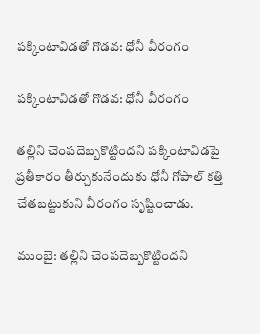పక్కింటావిడతో గొడవ: ధోనీ వీరంగం

పక్కింటావిడతో గొడవ: ధోనీ వీరంగం

తల్లిని చెంపదెబ్బకొట్టిందని పక్కింటావిడపై ప్రతీకారం తీర్చుకునేందుకు ధోనీ గోపాల్ కత్తి చేతబట్టుకుని వీరంగం సృష్టించాడు.

ముంబై: తల్లిని చెంపదెబ్బకొట్టిందని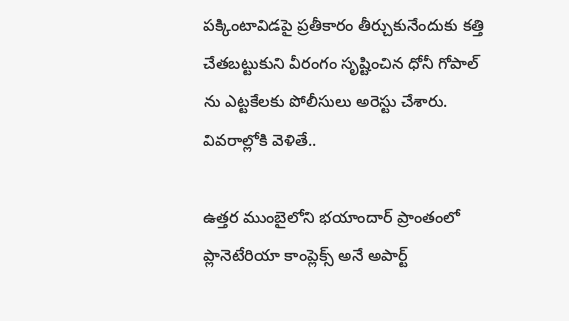పక్కింటావిడపై ప్రతీకారం తీర్చుకునేందుకు కత్తి చేతబట్టుకుని వీరంగం సృష్టించిన ధోనీ గోపాల్ ను ఎట్టకేలకు పోలీసులు అరెస్టు చేశారు. వివరాల్లోకి వెళితే..

ఉత్తర ముంబైలోని భయాందార్ ప్రాంతంలో ప్లానెటేరియా కాంప్లెక్స్ అనే అపార్ట్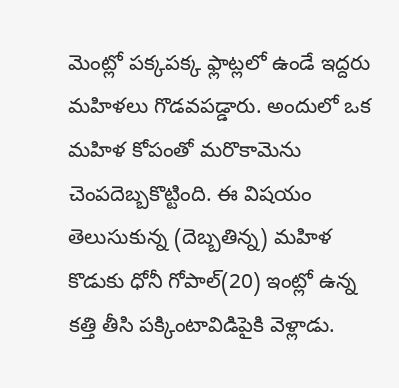మెంట్లో పక్కపక్క ఫ్లాట్లలో ఉండే ఇద్దరు మహిళలు గొడవపడ్డారు. అందులో ఒక మహిళ కోపంతో మరొకామెను చెంపదెబ్బకొట్టింది. ఈ విషయం తెలుసుకున్న (దెబ్బతిన్న) మహిళ కొడుకు ధోనీ గోపాల్(20) ఇంట్లో ఉన్న కత్తి తీసి పక్కింటావిడిపైకి వెళ్లాడు.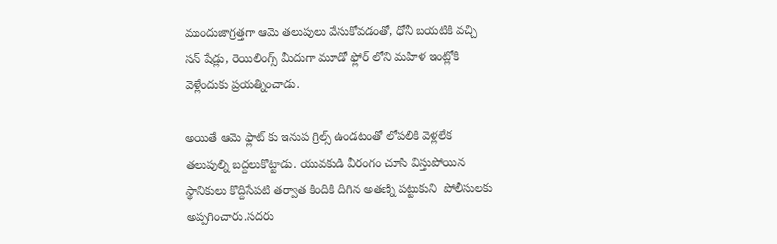ముందుజాగ్రత్తగా ఆమె తలుపులు వేసుకోవడంతో, ధోనీ బయటికి వచ్చి సన్ షేడ్లు, రెయిలింగ్స్ మీదుగా మూడో ఫ్లోర్ లోని మహిళ ఇంట్లోకి వెళ్లేందుకు ప్రయత్నించాడు.

అయితే ఆమె ఫ్లాట్ కు ఇనుప గ్రిల్స్ ఉండటంతో లోపలికి వెళ్లలేక తలుపుల్ని బద్దలుకొట్టాడు. యువకుడి వీరంగం చూసి విస్తుపోయిన స్థానికులు కొద్దిసేపటి తర్వాత కిందికి దిగిన అతణ్ని పట్టుకుని  పోలీసులకు అప్పగించారు.సదరు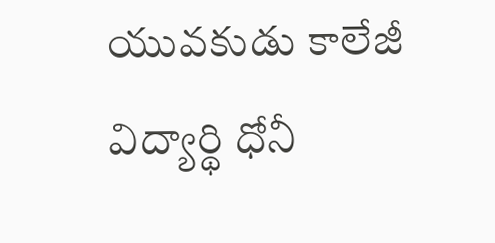యువకుడు కాలేజీ విద్యార్థి ధోనీ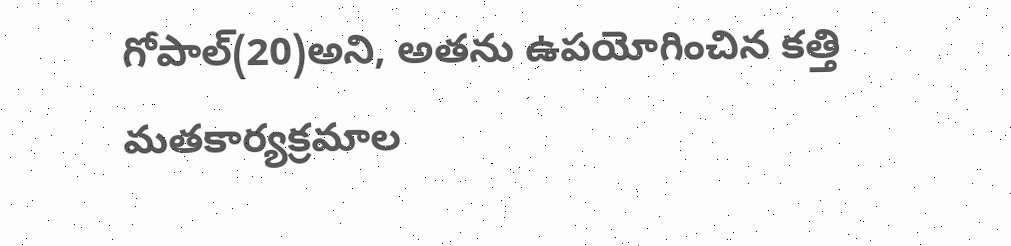గోపాల్(20)అని, అతను ఉపయోగించిన కత్తి మతకార్యక్రమాల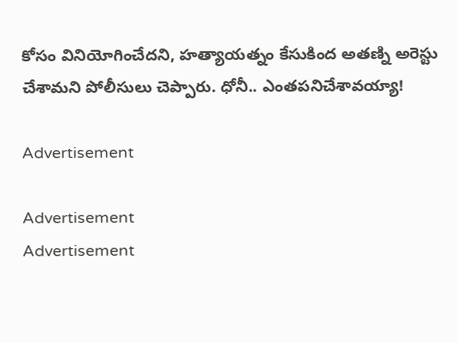కోసం వినియోగించేదని, హత్యాయత్నం కేసుకింద అతణ్ని అరెస్టు చేశామని పోలీసులు చెప్పారు. ధోనీ.. ఎంతపనిచేశావయ్యా!

Advertisement

Advertisement
Advertisement